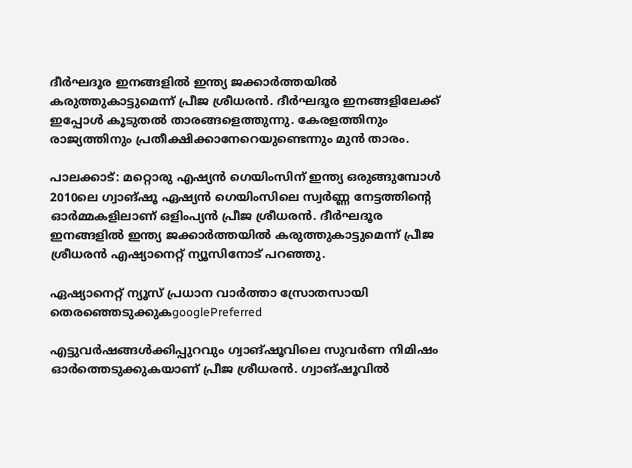ദീർഘദൂര ഇനങ്ങളിൽ ഇന്ത്യ ജക്കാർത്തയിൽ കരുത്തുകാട്ടുമെന്ന് പ്രീജ ശ്രീധരൻ. ദീർഘദൂര ഇനങ്ങളിലേക്ക് ഇപ്പോൾ കൂടുതൽ താരങ്ങളെത്തുന്നു. കേരളത്തിനും രാജ്യത്തിനും പ്രതീക്ഷിക്കാനേറെയുണ്ടെന്നും മുന്‍ താരം.

പാലക്കാട്: മറ്റൊരു എഷ്യൻ ഗെയിംസിന് ഇന്ത്യ ഒരുങ്ങുമ്പോൾ 2010ലെ ഗ്വാങ്‌ഷൂ ഏഷ്യൻ ഗെയിംസിലെ സ്വർണ്ണ നേട്ടത്തിന്റെ ഓർമ്മകളിലാണ് ഒളിംപ്യൻ പ്രീജ ശ്രീധരൻ. ദീർഘദൂര ഇനങ്ങളിൽ ഇന്ത്യ ജക്കാർത്തയിൽ കരുത്തുകാട്ടുമെന്ന് പ്രീജ ശ്രീധരൻ എഷ്യാനെറ്റ് ന്യൂസിനോട് പറഞ്ഞു.

ഏഷ്യാനെറ്റ് ന്യൂസ് പ്രധാന വാർത്താ സ്രോതസായി തെരഞ്ഞെടുക്കുകgooglePreferred

എട്ടുവർഷങ്ങൾക്കിപ്പുറവും ഗ്വാങ്‌ഷൂവിലെ സുവർണ നിമിഷം ഓർത്തെടുക്കുകയാണ് പ്രീജ ശ്രീധരൻ. ഗ്വാങ്‌ഷൂവിൽ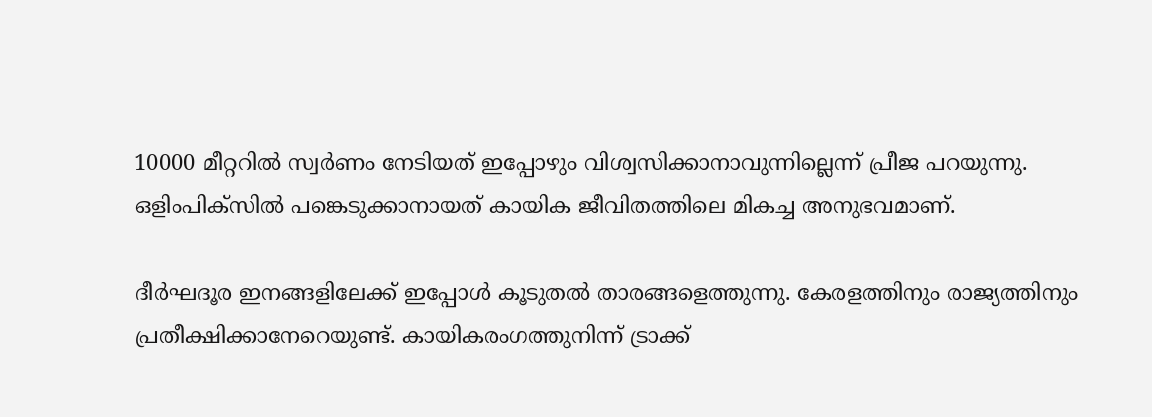10000 മീറ്ററിൽ സ്വർണം നേടിയത് ഇപ്പോഴും വിശ്വസിക്കാനാവുന്നില്ലെന്ന് പ്രീജ പറയുന്നു. ഒളിംപിക്സിൽ പങ്കെടുക്കാനായത് കായിക ജീവിതത്തിലെ മികച്ച അനുഭവമാണ്.

ദീർഘദൂര ഇനങ്ങളിലേക്ക് ഇപ്പോൾ കൂടുതൽ താരങ്ങളെത്തുന്നു. കേരളത്തിനും രാജ്യത്തിനും പ്രതീക്ഷിക്കാനേറെയുണ്ട്. കായികരംഗത്തുനിന്ന് ട്രാക്ക്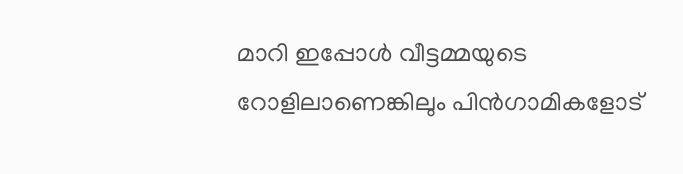മാറി ഇപ്പോൾ വീട്ടമ്മയുടെ റോളിലാണെങ്കിലും പിൻഗാമികളോട്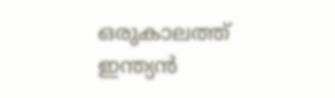ഒരുകാലത്ത് ഇന്ത്യന്‍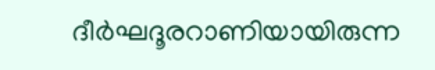ദീര്‍ഘദൂരറാണിയായിരുന്ന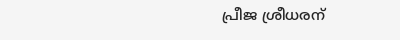പ്രീജ ശ്രീധരന്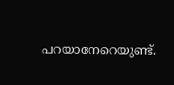പറയാനേറെയുണ്ട്.